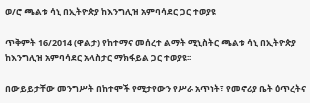ወ/ሮ ጫልቱ ሳኒ በኢትዮጵያ ከእንግሊዝ አምባሳደር ጋር ተወያዩ

ጥቅምት 16/2014 (ዋልታ) የከተማና መሰረተ ልማት ሚኒስትር ጫልቱ ሳኒ በኢትዮጵያ ከእንግሊዝ አምባሳደር አላስታር ማክፋይል ጋር ተወያዩ፡፡

በውይይታቸው መንግሥት በከተሞች የሚታየውን የሥራ አጥነት፣ የመኖሪያ ቤት ዕጥረትና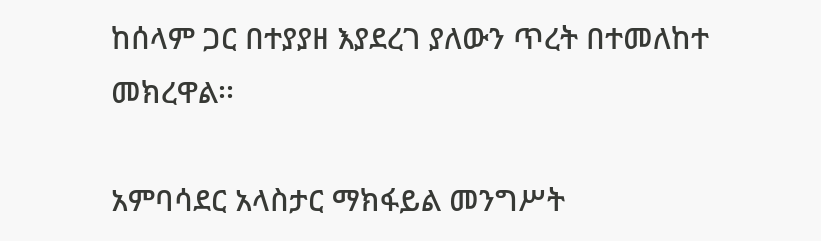ከሰላም ጋር በተያያዘ እያደረገ ያለውን ጥረት በተመለከተ መክረዋል፡፡

አምባሳደር አላስታር ማክፋይል መንግሥት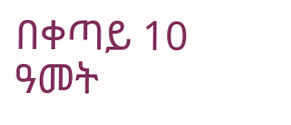በቀጣይ 10 ዓመት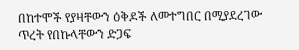በከተሞች የያዛቸውን ዕቅዶች ለመተግበር በሚያደረገው ጥረት የበኩላቸውን ድጋፍ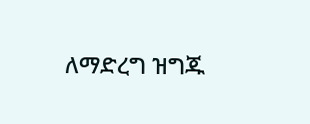ለማድረግ ዝግጁ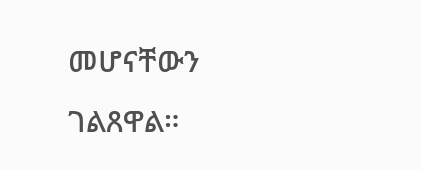መሆናቸውን ገልጸዋል።